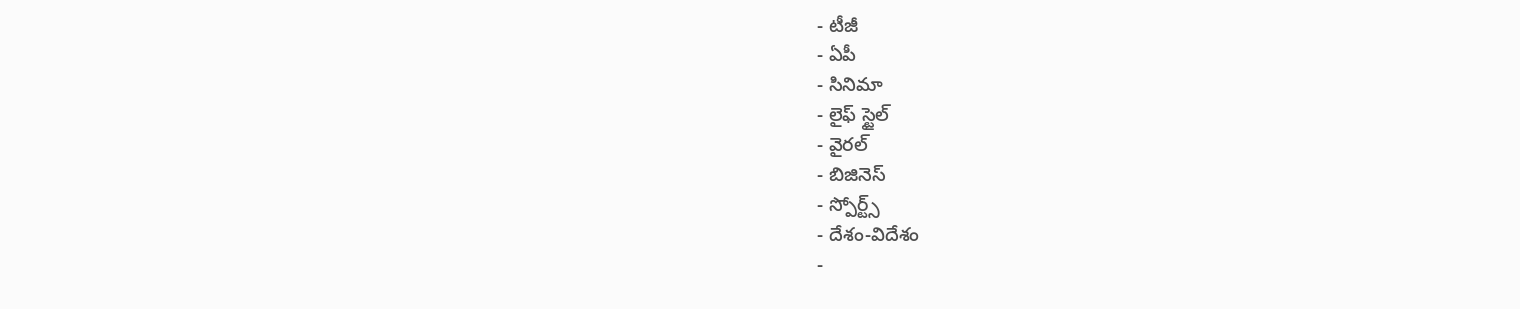- టీజీ
- ఏపీ
- సినిమా
- లైఫ్ స్టైల్
- వైరల్
- బిజినెస్
- స్పోర్ట్స్
- దేశం-విదేశం
-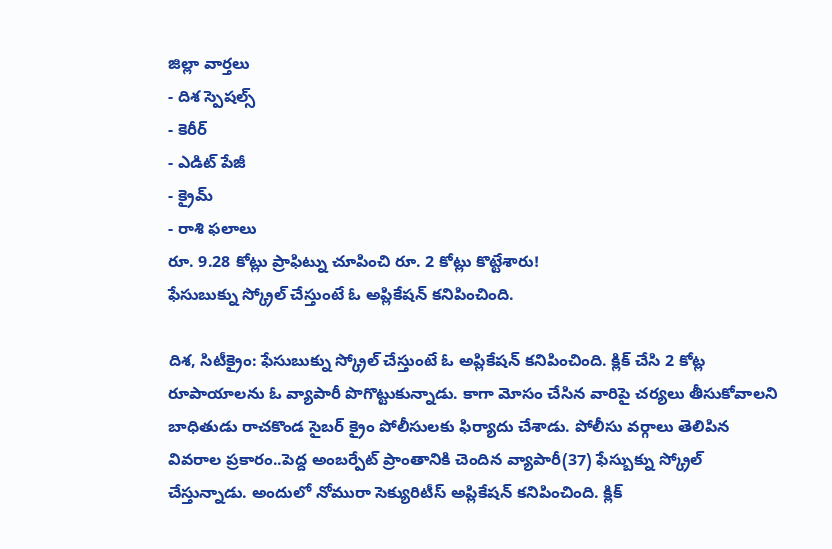జిల్లా వార్తలు
- దిశ స్పెషల్స్
- కెరీర్
- ఎడిట్ పేజీ
- క్రైమ్
- రాశి ఫలాలు
రూ. 9.28 కోట్లు ప్రాఫిట్ను చూపించి రూ. 2 కోట్లు కొట్టేశారు!
ఫేసుబుక్ను స్క్రోల్ చేస్తుంటే ఓ అప్లికేషన్ కనిపించింది.

దిశ, సిటీక్రైం: ఫేసుబుక్ను స్క్రోల్ చేస్తుంటే ఓ అప్లికేషన్ కనిపించింది. క్లిక్ చేసి 2 కోట్ల రూపాయాలను ఓ వ్యాపారీ పొగొట్టుకున్నాడు. కాగా మోసం చేసిన వారిపై చర్యలు తీసుకోవాలని బాధితుడు రాచకొండ సైబర్ క్రైం పోలీసులకు ఫిర్యాదు చేశాడు. పోలీసు వర్గాలు తెలిపిన వివరాల ప్రకారం..పెద్ద అంబర్పేట్ ప్రాంతానికి చెందిన వ్యాపారీ(37) ఫేస్బుక్ను స్క్రోల్ చేస్తున్నాడు. అందులో నోమురా సెక్యురిటీస్ అప్లికేషన్ కనిపించింది. క్లిక్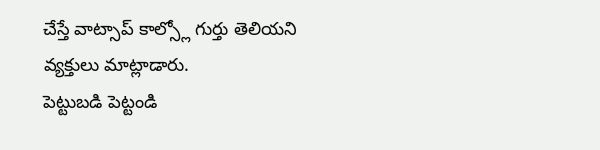చేస్తే వాట్సాప్ కాల్స్లో గుర్తు తెలియని వ్యక్తులు మాట్లాడారు.
పెట్టుబడి పెట్టండి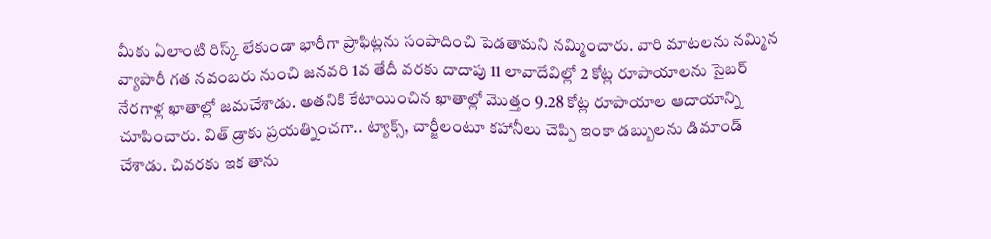మీకు ఏలాంటి రిస్క్ లేకుండా భారీగా ప్రాఫిట్లను సంపాదించి పెడతామని నమ్మించారు. వారి మాటలను నమ్మిన వ్యాపారీ గత నవంబరు నుంచి జనవరి 1వ తేదీ వరకు దాదాపు 11 లావాదేవిల్లో 2 కోట్ల రూపాయాలను సైబర్ నేరగాళ్ల ఖాతాల్లో జమచేశాడు. అతనికి కేటాయించిన ఖాతాల్లో మొత్తం 9.28 కోట్ల రూపాయాల ఆదాయాన్ని చూపించారు. విత్ డ్రాకు ప్రయత్నించగా.. ట్యాక్స్, చార్జీలంటూ కహానీలు చెప్పి ఇంకా డబ్బులను డిమాండ్ చేశాడు. చివరకు ఇక తాను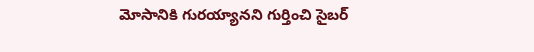మోసానికి గురయ్యానని గుర్తించి సైబర్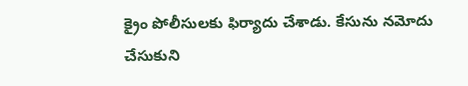క్రైం పోలీసులకు ఫిర్యాదు చేశాడు. కేసును నమోదు చేసుకుని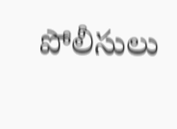పోలీసులు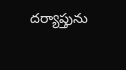దర్యాప్తును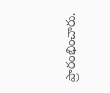ప్రారంభించారు.